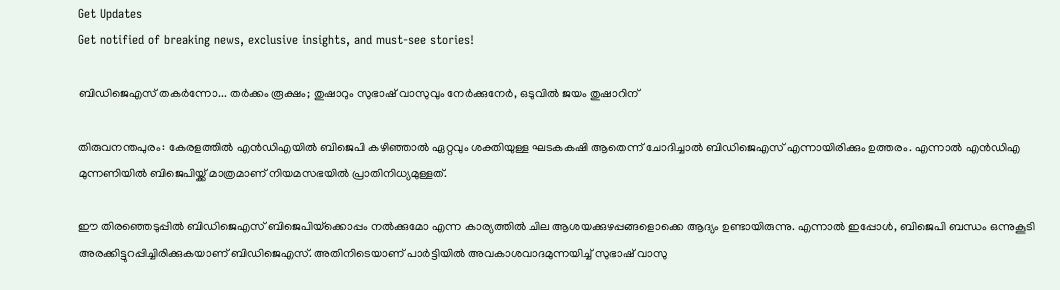Get Updates
Get notified of breaking news, exclusive insights, and must-see stories!

ബിഡിജെഎസ് തകര്‍ന്നോ... തര്‍ക്കം രൂക്ഷം; തുഷാറും സുഭാഷ് വാസുവും നേര്‍ക്കുനേര്‍, ഒടുവില്‍ ജയം തുഷാറിന്

തിരുവനന്തപുരം: കേരളത്തില്‍ എന്‍ഡിഎയില്‍ ബിജെപി കഴിഞ്ഞാല്‍ ഏറ്റവും ശക്തിയുള്ള ഘടകകഷി ആതെന്ന് ചോദിച്ചാല്‍ ബിഡിജെഎസ് എന്നായിരിക്കും ഉത്തരം. എന്നാല്‍ എന്‍ഡിഎ മുന്നണിയില്‍ ബിജെപിയ്ക്ക് മാത്രമാണ് നിയമസഭയില്‍ പ്രാതിനിധ്യമുള്ളത്.

ഈ തിരഞ്ഞെടുപ്പില്‍ ബിഡിജെഎസ് ബിജെപിയ്‌ക്കൊപ്പം നല്‍ക്കുമോ എന്ന കാര്യത്തില്‍ ചില ആശയക്കുഴപ്പങ്ങളൊക്കെ ആദ്യം ഉണ്ടായിരുന്നു. എന്നാല്‍ ഇപ്പോള്‍, ബിജെപി ബന്ധം ഒന്നുകൂടി അരക്കിട്ടുറപ്പിച്ചിരിക്കുകയാണ് ബിഡിജെഎസ്. അതിനിടെയാണ് പാര്‍ട്ടിയില്‍ അവകാശവാദമുന്നയിച്ച് സുഭാഷ് വാസു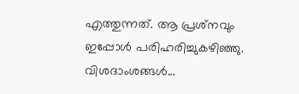എത്തുന്നത്. ആ പ്രശ്‌നവും ഇപ്പോള്‍ പരിഹരിച്ചുകഴിഞ്ഞു. വിശദാംശങ്ങള്‍...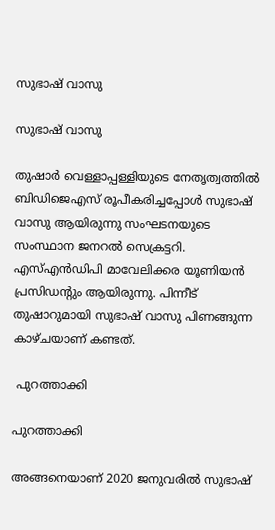സുഭാഷ് വാസു

സുഭാഷ് വാസു

തുഷാര്‍ വെള്ളാപ്പള്ളിയുടെ നേതൃത്വത്തില്‍ ബിഡിജെഎസ് രൂപീകരിച്ചപ്പോള്‍ സുഭാഷ് വാസു ആയിരുന്നു സംഘടനയുടെ സംസ്ഥാന ജനറല്‍ സെക്രട്ടറി. എസ്എന്‍ഡിപി മാവേലിക്കര യൂണിയന്‍ പ്രസിഡന്റും ആയിരുന്നു. പിന്നീട് തുഷാറുമായി സുഭാഷ് വാസു പിണങ്ങുന്ന കാഴ്ചയാണ് കണ്ടത്.

 പുറത്താക്കി

പുറത്താക്കി

അങ്ങനെയാണ് 2020 ജനുവരില്‍ സുഭാഷ്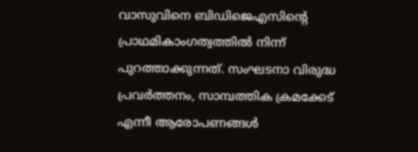വാസുവിനെ ബിഡിജെഎസിന്റെ പ്രാഥമികാംഗത്വത്തില്‍ നിന്ന് പുറത്താക്കുന്നത്. സംഘടനാ വിരുദ്ധ പ്രവര്‍ത്തനം, സാമ്പത്തിക ക്രമക്കേട് എന്നീ ആരോപണങ്ങള്‍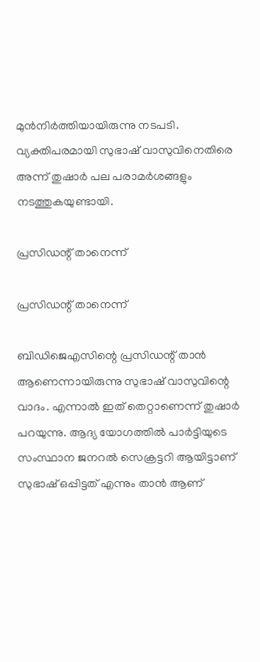മുന്‍നിര്‍ത്തിയായിരുന്നു നടപടി. വ്യക്തിപരമായി സുഭാഷ് വാസുവിനെതിരെ അന്ന് തുഷാര്‍ പല പരാമര്‍ശങ്ങളും നടത്തുകയുണ്ടായി.

പ്രസിഡന്റ് താനെന്ന്

പ്രസിഡന്റ് താനെന്ന്

ബിഡിജെഎസിന്റെ പ്രസിഡന്റ് താന്‍ ആണെന്നായിരുന്നു സുഭാഷ് വാസുവിന്റെ വാദം. എന്നാല്‍ ഇത് തെറ്റാണെന്ന് തുഷാര്‍ പറയുന്നു. ആദ്യ യോഗത്തില്‍ പാര്‍ട്ടിയുടെ സംസ്ഥാന ജനറല്‍ സെക്രട്ടറി ആയിട്ടാണ് സുഭാഷ് ഒപ്പിട്ടത് എന്നും താന്‍ ആണ്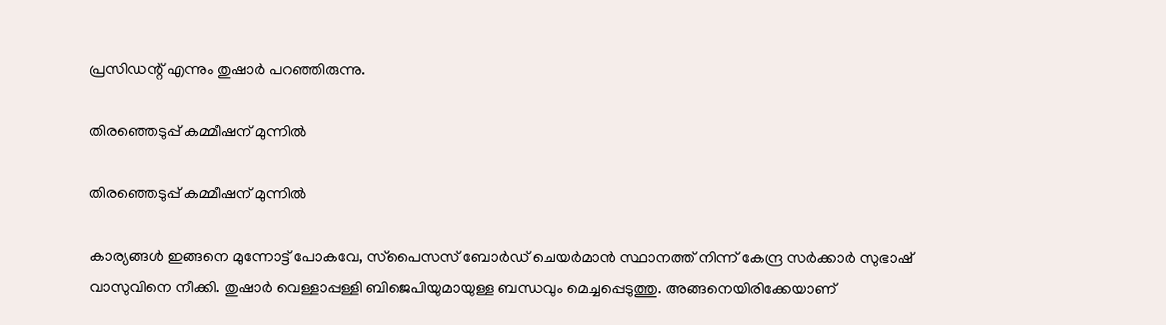പ്രസിഡന്റ് എന്നും തുഷാര്‍ പറഞ്ഞിരുന്നു.

തിരഞ്ഞെടുപ്പ് കമ്മീഷന് മുന്നില്‍

തിരഞ്ഞെടുപ്പ് കമ്മീഷന് മുന്നില്‍

കാര്യങ്ങള്‍ ഇങ്ങനെ മുന്നോട്ട് പോകവേ, സ്‌പൈസസ് ബോര്‍ഡ് ചെയര്‍മാന്‍ സ്ഥാനത്ത് നിന്ന് കേന്ദ്ര സര്‍ക്കാര്‍ സുഭാഷ് വാസുവിനെ നീക്കി. തുഷാര്‍ വെള്ളാപ്പള്ളി ബിജെപിയുമായുള്ള ബന്ധവും മെച്ചപ്പെടുത്തു. അങ്ങനെയിരിക്കേയാണ്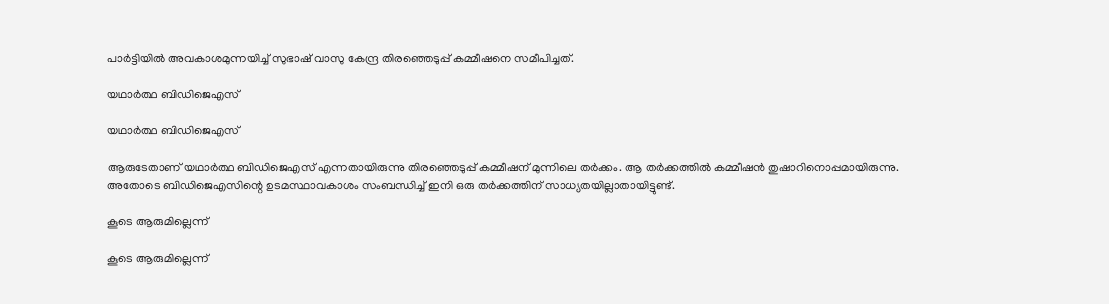പാര്‍ട്ടിയില്‍ അവകാശമുന്നയിച്ച് സുഭാഷ് വാസു കേന്ദ്ര തിരഞ്ഞെടുപ്പ് കമ്മീഷനെ സമീപിച്ചത്.

യഥാര്‍ത്ഥ ബിഡിജെഎസ്

യഥാര്‍ത്ഥ ബിഡിജെഎസ്

ആരുടേതാണ് യഥാര്‍ത്ഥ ബിഡിജെഎസ് എന്നതായിരുന്നു തിരഞ്ഞെടുപ്പ് കമ്മീഷന് മുന്നിലെ തര്‍ക്കം. ആ തര്‍ക്കത്തില്‍ കമ്മീഷന്‍ തുഷാറിനൊപ്പമായിരുന്നു. അതോടെ ബിഡിജെഎസിന്റെ ഉടമസ്ഥാവകാശം സംബന്ധിച്ച് ഇനി ഒരു തര്‍ക്കത്തിന് സാധ്യതയില്ലാതായിട്ടുണ്ട്.

കൂടെ ആരുമില്ലെന്ന്

കൂടെ ആരുമില്ലെന്ന്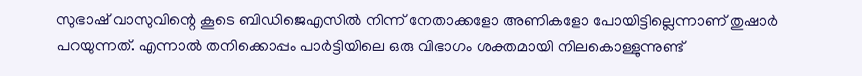സുഭാഷ് വാസുവിന്റെ കൂടെ ബിഡിജെഎസില്‍ നിന്ന് നേതാക്കളോ അണികളോ പോയിട്ടില്ലെന്നാണ് തുഷാര്‍ പറയുന്നത്. എന്നാല്‍ തനിക്കൊപ്പം പാര്‍ട്ടിയിലെ ഒരു വിഭാഗം ശക്തമായി നിലകൊള്ളുന്നുണ്ട്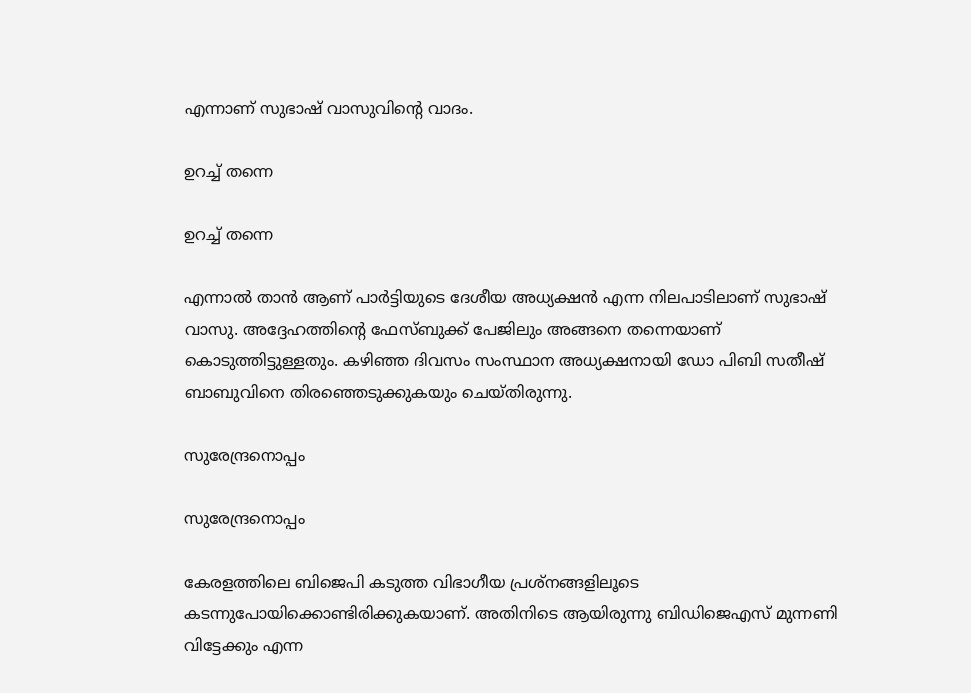എന്നാണ് സുഭാഷ് വാസുവിന്റെ വാദം.

ഉറച്ച് തന്നെ

ഉറച്ച് തന്നെ

എന്നാല്‍ താന്‍ ആണ് പാര്‍ട്ടിയുടെ ദേശീയ അധ്യക്ഷന്‍ എന്ന നിലപാടിലാണ് സുഭാഷ് വാസു. അദ്ദേഹത്തിന്റെ ഫേസ്ബുക്ക് പേജിലും അങ്ങനെ തന്നെയാണ് കൊടുത്തിട്ടുള്ളതും. കഴിഞ്ഞ ദിവസം സംസ്ഥാന അധ്യക്ഷനായി ഡോ പിബി സതീഷ് ബാബുവിനെ തിരഞ്ഞെടുക്കുകയും ചെയ്തിരുന്നു.

സുരേന്ദ്രനൊപ്പം

സുരേന്ദ്രനൊപ്പം

കേരളത്തിലെ ബിജെപി കടുത്ത വിഭാഗീയ പ്രശ്‌നങ്ങളിലൂടെ കടന്നുപോയിക്കൊണ്ടിരിക്കുകയാണ്. അതിനിടെ ആയിരുന്നു ബിഡിജെഎസ് മുന്നണി വിട്ടേക്കും എന്ന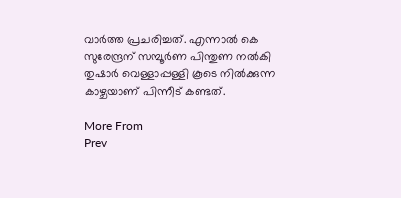വാര്‍ത്ത പ്രചരിച്ചത്. എന്നാല്‍ കെ സുരേന്ദ്രന് സമ്പൂര്‍ണ പിന്തുണ നല്‍കി തുഷാര്‍ വെള്ളാപ്പള്ളി കൂടെ നില്‍ക്കുന്ന കാഴ്ചയാണ് പിന്നീട് കണ്ടത്.

More From
Prev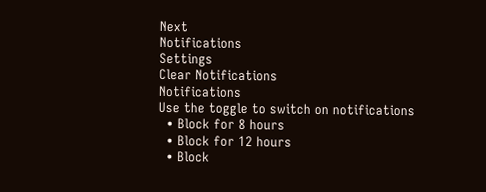Next
Notifications
Settings
Clear Notifications
Notifications
Use the toggle to switch on notifications
  • Block for 8 hours
  • Block for 12 hours
  • Block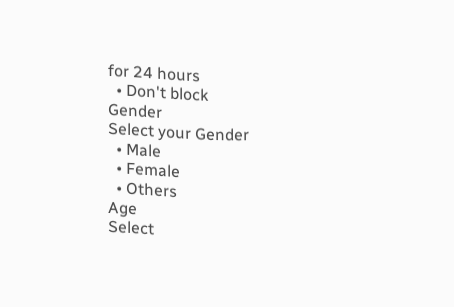for 24 hours
  • Don't block
Gender
Select your Gender
  • Male
  • Female
  • Others
Age
Select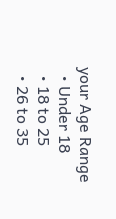your Age Range
  • Under 18
  • 18 to 25
  • 26 to 35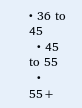• 36 to 45
  • 45 to 55
  • 55+